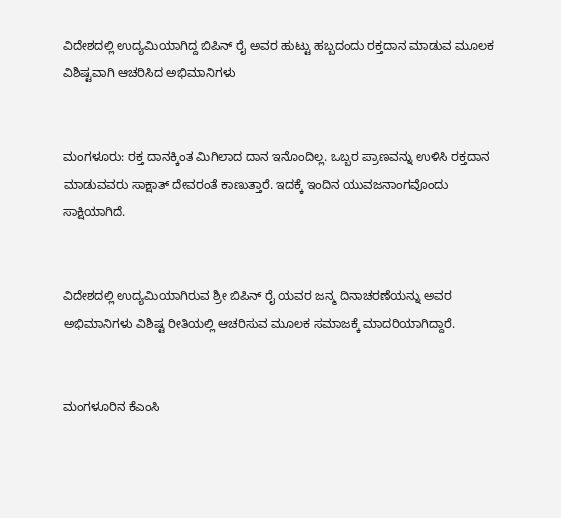ವಿದೇಶದಲ್ಲಿ ಉದ್ಯಮಿಯಾಗಿದ್ದ ಬಿಪಿನ್ ರೈ ಅವರ ಹುಟ್ಟು ಹಬ್ಬದಂದು ರಕ್ತದಾನ ಮಾಡುವ ಮೂಲಕ ವಿಶಿಷ್ಟವಾಗಿ ಆಚರಿಸಿದ ಅಭಿಮಾನಿಗಳು


ಮಂಗಳೂರು: ರಕ್ತ ದಾನಕ್ಕಿಂತ ಮಿಗಿಲಾದ ದಾನ ಇನೊಂದಿಲ್ಲ. ಒಬ್ಬರ ಪ್ರಾಣವನ್ನು ಉಳಿಸಿ ರಕ್ತದಾನ ಮಾಡುವವರು ಸಾಕ್ಷಾತ್ ದೇವರಂತೆ ಕಾಣುತ್ತಾರೆ. ಇದಕ್ಕೆ ಇಂದಿನ ಯುವಜನಾಂಗವೊಂದು ಸಾಕ್ಷಿಯಾಗಿದೆ.


ವಿದೇಶದಲ್ಲಿ ಉದ್ಯಮಿಯಾಗಿರುವ ಶ್ರೀ ಬಿಪಿನ್ ರೈ ಯವರ ಜನ್ಮ ದಿನಾಚರಣೆಯನ್ನು ಅವರ ಅಭಿಮಾನಿಗಳು ವಿಶಿಷ್ಟ ರೀತಿಯಲ್ಲಿ ಆಚರಿಸುವ ಮೂಲಕ ಸಮಾಜಕ್ಕೆ ಮಾದರಿಯಾಗಿದ್ದಾರೆ.


ಮಂಗಳೂರಿನ ಕೆಎಂಸಿ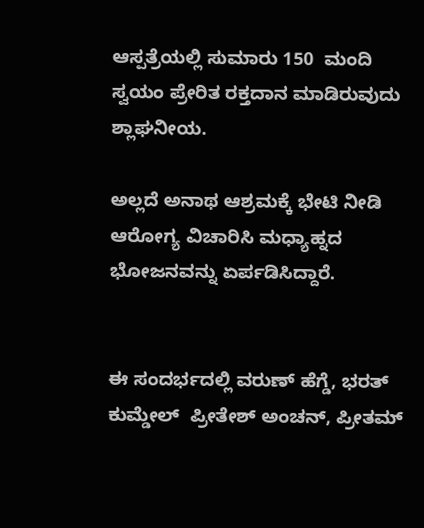ಆಸ್ಪತ್ರೆಯಲ್ಲಿ ಸುಮಾರು 150  ಮಂದಿ ಸ್ವಯಂ ಪ್ರೇರಿತ ರಕ್ತದಾನ ಮಾಡಿರುವುದು ಶ್ಲಾಘನೀಯ.

ಅಲ್ಲದೆ ಅನಾಥ ಆಶ್ರಮಕ್ಕೆ ಭೇಟಿ ನೀಡಿ ಆರೋಗ್ಯ ವಿಚಾರಿಸಿ ಮಧ್ಯಾಹ್ನದ ಭೋಜನವನ್ನು ಏರ್ಪಡಿಸಿದ್ದಾರೆ.


ಈ ಸಂದರ್ಭದಲ್ಲಿ ವರುಣ್ ಹೆಗ್ಡೆ, ಭರತ್  ಕುಮ್ಡೇಲ್  ಪ್ರೀತೇಶ್ ಅಂಚನ್, ಪ್ರೀತಮ್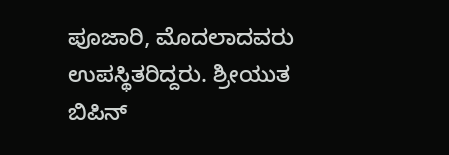ಪೂಜಾರಿ, ಮೊದಲಾದವರು  ಉಪಸ್ಥಿತರಿದ್ದರು. ಶ್ರೀಯುತ ಬಿಪಿನ್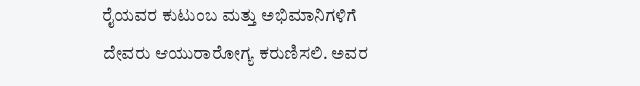ರೈಯವರ ಕುಟುಂಬ ಮತ್ತು ಅಭಿಮಾನಿಗಳಿಗೆ ದೇವರು ಆಯುರಾರೋಗ್ಯ ಕರುಣಿಸಲಿ. ಅವರ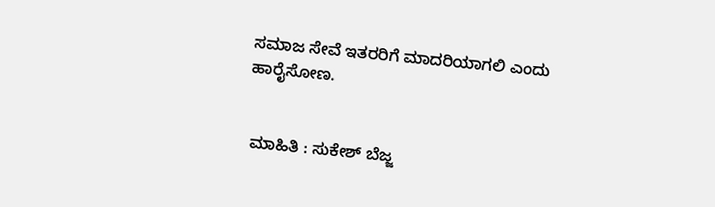ಸಮಾಜ ಸೇವೆ ಇತರರಿಗೆ ಮಾದರಿಯಾಗಲಿ ಎಂದು ಹಾರೈಸೋಣ.


 ಮಾಹಿತಿ : ಸುಕೇಶ್ ಬೆಜ್ಜ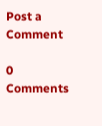Post a Comment

0 Comments